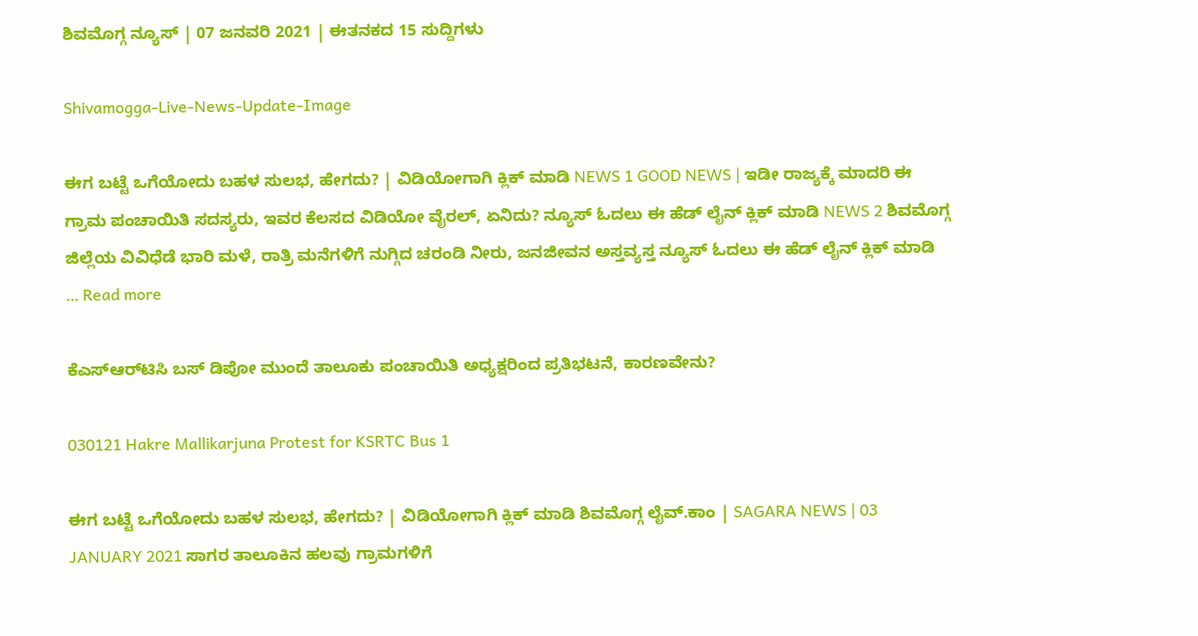ಶಿವಮೊಗ್ಗ ನ್ಯೂಸ್ | 07 ಜನವರಿ 2021 | ಈತನಕದ 15 ಸುದ್ದಿಗಳು

Shivamogga-Live-News-Update-Image

ಈಗ ಬಟ್ಟೆ ಒಗೆಯೋದು ಬಹಳ ಸುಲಭ, ಹೇಗದು? | ವಿಡಿಯೋಗಾಗಿ ಕ್ಲಿಕ್ ಮಾಡಿ NEWS 1 GOOD NEWS | ಇಡೀ ರಾಜ್ಯಕ್ಕೆ ಮಾದರಿ ಈ ಗ್ರಾಮ ಪಂಚಾಯಿತಿ ಸದಸ್ಯರು, ಇವರ ಕೆಲಸದ ವಿಡಿಯೋ ವೈರಲ್, ಏನಿದು? ನ್ಯೂಸ್ ಓದಲು ಈ ಹೆಡ್‍ ಲೈನ್ ಕ್ಲಿಕ್ ಮಾಡಿ NEWS 2 ಶಿವಮೊಗ್ಗ ಜಿಲ್ಲೆಯ ವಿವಿಧೆಡೆ ಭಾರಿ ಮಳೆ, ರಾತ್ರಿ ಮನೆಗಳಿಗೆ ನುಗ್ಗಿದ ಚರಂಡಿ ನೀರು, ಜನಜೀವನ ಅಸ್ತವ್ಯಸ್ತ ನ್ಯೂಸ್ ಓದಲು ಈ ಹೆಡ್‍ ಲೈನ್ ಕ್ಲಿಕ್ ಮಾಡಿ … Read more

ಕೆಎಸ್ಆರ್‌ಟಿಸಿ ಬಸ್ ಡಿಪೋ ಮುಂದೆ ತಾಲೂಕು ಪಂಚಾಯಿತಿ ಅಧ್ಯಕ್ಷರಿಂದ ಪ್ರತಿಭಟನೆ, ಕಾರಣವೇನು?

030121 Hakre Mallikarjuna Protest for KSRTC Bus 1

ಈಗ ಬಟ್ಟೆ ಒಗೆಯೋದು ಬಹಳ ಸುಲಭ, ಹೇಗದು? | ವಿಡಿಯೋಗಾಗಿ ಕ್ಲಿಕ್ ಮಾಡಿ ಶಿವಮೊಗ್ಗ ಲೈವ್.ಕಾಂ | SAGARA NEWS | 03 JANUARY 2021 ಸಾಗರ ತಾಲೂಕಿನ ಹಲವು ಗ್ರಾಮಗಳಿಗೆ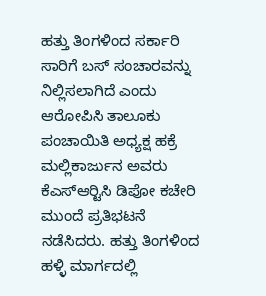ಹತ್ತು ತಿಂಗಳಿಂದ ಸರ್ಕಾರಿ ಸಾರಿಗೆ ಬಸ್ ಸಂಚಾರವನ್ನು ನಿಲ್ಲಿಸಲಾಗಿದೆ ಎಂದು ಆರೋಪಿಸಿ ತಾಲೂಕು ಪಂಚಾಯಿತಿ ಅಧ್ಯಕ್ಷ ಹಕ್ರೆ ಮಲ್ಲಿಕಾರ್ಜುನ ಅವರು ಕೆಎಸ್‍ಆರ್‍ಟಿಸಿ ಡಿಪೋ ಕಚೇರಿ ಮುಂದೆ ಪ್ರತಿಭಟನೆ ನಡೆಸಿದರು. ಹತ್ತು ತಿಂಗಳಿಂದ ಹಳ್ಳಿ ಮಾರ್ಗದಲ್ಲಿ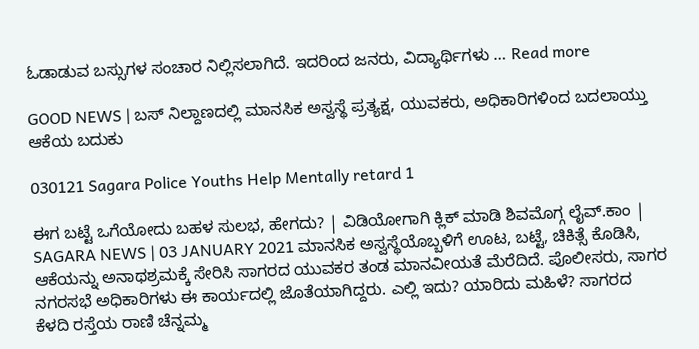ಓಡಾಡುವ ಬಸ್ಸುಗಳ ಸಂಚಾರ ನಿಲ್ಲಿಸಲಾಗಿದೆ. ಇದರಿಂದ ಜನರು, ವಿದ್ಯಾರ್ಥಿಗಳು … Read more

GOOD NEWS | ಬಸ್ ನಿಲ್ದಾಣದಲ್ಲಿ ಮಾನಸಿಕ ಅಸ್ವಸ್ಥೆ ಪ್ರತ್ಯಕ್ಷ, ಯುವಕರು, ಅಧಿಕಾರಿಗಳಿಂದ ಬದಲಾಯ್ತು ಆಕೆಯ ಬದುಕು

030121 Sagara Police Youths Help Mentally retard 1

ಈಗ ಬಟ್ಟೆ ಒಗೆಯೋದು ಬಹಳ ಸುಲಭ, ಹೇಗದು? | ವಿಡಿಯೋಗಾಗಿ ಕ್ಲಿಕ್ ಮಾಡಿ ಶಿವಮೊಗ್ಗ ಲೈವ್.ಕಾಂ | SAGARA NEWS | 03 JANUARY 2021 ಮಾನಸಿಕ ಅಸ್ವಸ್ಥೆಯೊಬ್ಬಳಿಗೆ ಊಟ, ಬಟ್ಟೆ, ಚಿಕಿತ್ಸೆ ಕೊಡಿಸಿ, ಆಕೆಯನ್ನು ಅನಾಥಶ್ರಮಕ್ಕೆ ಸೇರಿಸಿ ಸಾಗರದ ಯುವಕರ ತಂಡ ಮಾನವೀಯತೆ ಮೆರೆದಿದೆ. ಪೊಲೀಸರು, ಸಾಗರ ನಗರಸಭೆ ಅಧಿಕಾರಿಗಳು ಈ ಕಾರ್ಯದಲ್ಲಿ ಜೊತೆಯಾಗಿದ್ದರು. ಎಲ್ಲಿ ಇದು? ಯಾರಿದು ಮಹಿಳೆ? ಸಾಗರದ ಕೆಳದಿ ರಸ್ತೆಯ ರಾಣಿ ಚೆನ್ನಮ್ಮ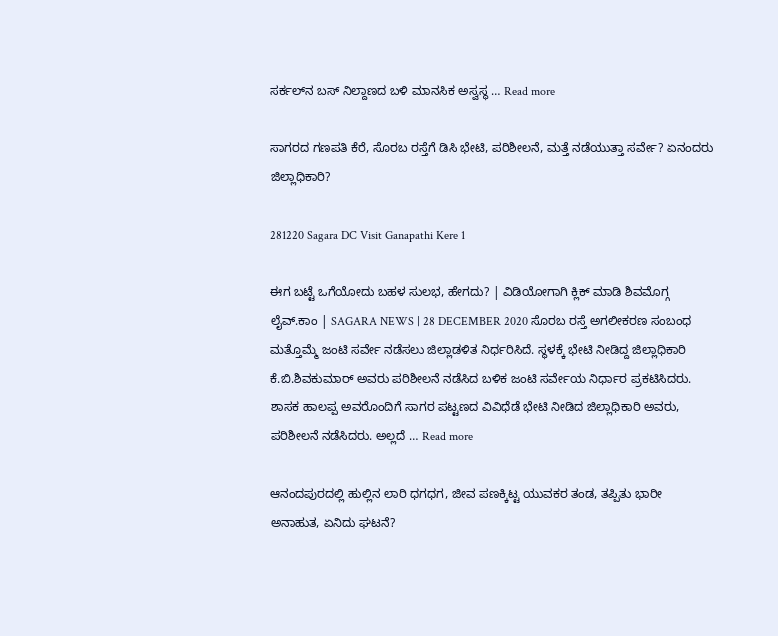ಸರ್ಕಲ್‍ನ ಬಸ್‍ ನಿಲ್ದಾಣದ ಬಳಿ ಮಾನಸಿಕ ಅಸ್ವಸ್ಥ … Read more

ಸಾಗರದ ಗಣಪತಿ ಕೆರೆ, ಸೊರಬ ರಸ್ತೆಗೆ ಡಿಸಿ ಭೇಟಿ, ಪರಿಶೀಲನೆ, ಮತ್ತೆ ನಡೆಯುತ್ತಾ ಸರ್ವೇ? ಏನಂದರು ಜಿಲ್ಲಾಧಿಕಾರಿ?

281220 Sagara DC Visit Ganapathi Kere 1

ಈಗ ಬಟ್ಟೆ ಒಗೆಯೋದು ಬಹಳ ಸುಲಭ, ಹೇಗದು? | ವಿಡಿಯೋಗಾಗಿ ಕ್ಲಿಕ್ ಮಾಡಿ ಶಿವಮೊಗ್ಗ ಲೈವ್.ಕಾಂ | SAGARA NEWS | 28 DECEMBER 2020 ಸೊರಬ ರಸ್ತೆ ಅಗಲೀಕರಣ ಸಂಬಂಧ ಮತ್ತೊಮ್ಮೆ ಜಂಟಿ ಸರ್ವೇ ನಡೆಸಲು ಜಿಲ್ಲಾಡಳಿತ ನಿರ್ಧರಿಸಿದೆ. ಸ್ಥಳಕ್ಕೆ ಭೇಟಿ ನೀಡಿದ್ದ ಜಿಲ್ಲಾಧಿಕಾರಿ ಕೆ.ಬಿ.ಶಿವಕುಮಾರ್ ಅವರು ಪರಿಶೀಲನೆ ನಡೆಸಿದ ಬಳಿಕ ಜಂಟಿ ಸರ್ವೇಯ ನಿರ್ಧಾರ ಪ್ರಕಟಿಸಿದರು. ಶಾಸಕ ಹಾಲಪ್ಪ ಅವರೊಂದಿಗೆ ಸಾಗರ ಪಟ್ಟಣದ ವಿವಿಧೆಡೆ ಭೇಟಿ ನೀಡಿದ ಜಿಲ್ಲಾಧಿಕಾರಿ ಅವರು, ಪರಿಶೀಲನೆ ನಡೆಸಿದರು. ಅಲ್ಲದೆ … Read more

ಆನಂದಪುರದಲ್ಲಿ ಹುಲ್ಲಿನ ಲಾರಿ ಧಗಧಗ, ಜೀವ ಪಣಕ್ಕಿಟ್ಟ ಯುವಕರ ತಂಡ, ತಪ್ಪಿತು ಭಾರೀ ಅನಾಹುತ, ಏನಿದು ಘಟನೆ?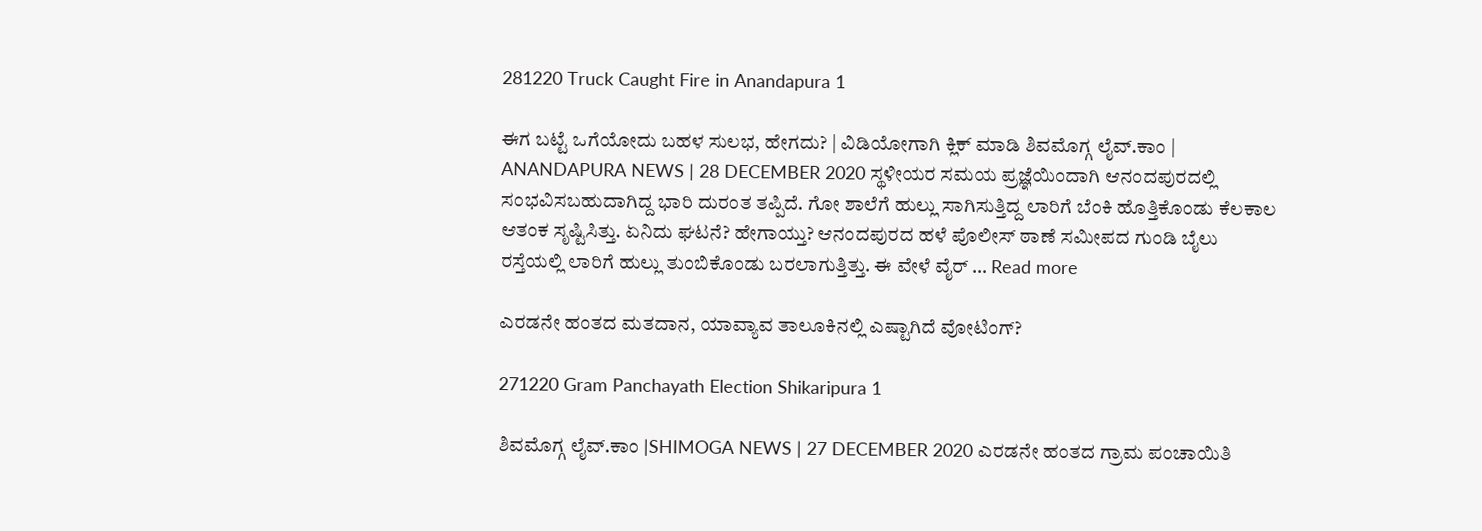281220 Truck Caught Fire in Anandapura 1

ಈಗ ಬಟ್ಟೆ ಒಗೆಯೋದು ಬಹಳ ಸುಲಭ, ಹೇಗದು? | ವಿಡಿಯೋಗಾಗಿ ಕ್ಲಿಕ್ ಮಾಡಿ ಶಿವಮೊಗ್ಗ ಲೈವ್.ಕಾಂ | ANANDAPURA NEWS | 28 DECEMBER 2020 ಸ್ಥಳೀಯರ ಸಮಯ ಪ್ರಜ್ಞೆಯಿಂದಾಗಿ ಆನಂದಪುರದಲ್ಲಿ ಸಂಭವಿಸಬಹುದಾಗಿದ್ದ ಭಾರಿ ದುರಂತ ತಪ್ಪಿದೆ. ಗೋ ಶಾಲೆಗೆ ಹುಲ್ಲು ಸಾಗಿಸುತ್ತಿದ್ದ ಲಾರಿಗೆ ಬೆಂಕಿ ಹೊತ್ತಿಕೊಂಡು ಕೆಲಕಾಲ ಆತಂಕ ಸೃಷ್ಟಿಸಿತ್ತು. ಏನಿದು ಘಟನೆ? ಹೇಗಾಯ್ತು? ಆನಂದಪುರದ ಹಳೆ ಪೊಲೀಸ್ ಠಾಣೆ ಸಮೀಪದ ಗುಂಡಿ ಬೈಲು ರಸ್ತೆಯಲ್ಲಿ ಲಾರಿಗೆ ಹುಲ್ಲು ತುಂಬಿಕೊಂಡು ಬರಲಾಗುತ್ತಿತ್ತು. ಈ ವೇಳೆ ವೈರ್ … Read more

ಎರಡನೇ ಹಂತದ ಮತದಾನ, ಯಾವ್ಯಾವ ತಾಲೂಕಿನಲ್ಲಿ ಎಷ್ಟಾಗಿದೆ ವೋಟಿಂಗ್?

271220 Gram Panchayath Election Shikaripura 1

ಶಿವಮೊಗ್ಗ ಲೈವ್.ಕಾಂ |SHIMOGA NEWS | 27 DECEMBER 2020 ಎರಡನೇ ಹಂತದ ಗ್ರಾಮ ಪಂಚಾಯಿತಿ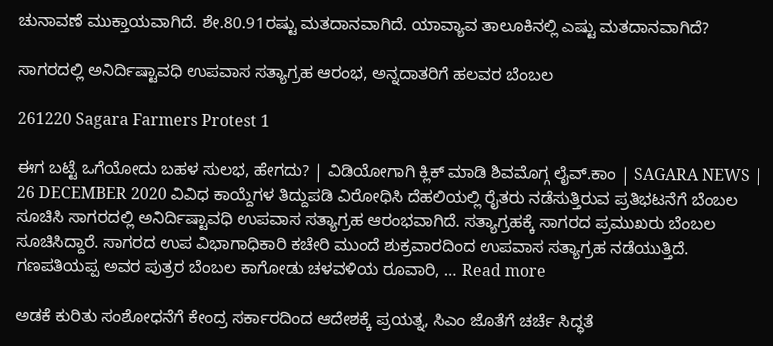ಚುನಾವಣೆ ಮುಕ್ತಾಯವಾಗಿದೆ. ಶೇ.80.91ರಷ್ಟು ಮತದಾನವಾಗಿದೆ. ಯಾವ್ಯಾವ ತಾಲೂಕಿನಲ್ಲಿ ಎಷ್ಟು ಮತದಾನವಾಗಿದೆ?

ಸಾಗರದಲ್ಲಿ ಅನಿರ್ದಿಷ್ಟಾವಧಿ ಉಪವಾಸ ಸತ್ಯಾಗ್ರಹ ಆರಂಭ, ಅನ್ನದಾತರಿಗೆ ಹಲವರ ಬೆಂಬಲ

261220 Sagara Farmers Protest 1

ಈಗ ಬಟ್ಟೆ ಒಗೆಯೋದು ಬಹಳ ಸುಲಭ, ಹೇಗದು? | ವಿಡಿಯೋಗಾಗಿ ಕ್ಲಿಕ್ ಮಾಡಿ ಶಿವಮೊಗ್ಗ ಲೈವ್.ಕಾಂ | SAGARA NEWS | 26 DECEMBER 2020 ವಿವಿಧ ಕಾಯ್ದೆಗಳ ತಿದ್ದುಪಡಿ ವಿರೋಧಿಸಿ ದೆಹಲಿಯಲ್ಲಿ ರೈತರು ನಡೆಸುತ್ತಿರುವ ಪ್ರತಿಭಟನೆಗೆ ಬೆಂಬಲ ಸೂಚಿಸಿ ಸಾಗರದಲ್ಲಿ ಅನಿರ್ದಿಷ್ಟಾವಧಿ ಉಪವಾಸ ಸತ್ಯಾಗ್ರಹ ಆರಂಭವಾಗಿದೆ. ಸತ್ಯಾಗ್ರಹಕ್ಕೆ ಸಾಗರದ ಪ್ರಮುಖರು ಬೆಂಬಲ ಸೂಚಿಸಿದ್ದಾರೆ. ಸಾಗರದ ಉಪ ವಿಭಾಗಾಧಿಕಾರಿ ಕಚೇರಿ ಮುಂದೆ ಶುಕ್ರವಾರದಿಂದ ಉಪವಾಸ ಸತ್ಯಾಗ್ರಹ ನಡೆಯುತ್ತಿದೆ. ಗಣಪತಿಯಪ್ಪ ಅವರ ಪುತ್ರರ ಬೆಂಬಲ ಕಾಗೋಡು ಚಳವಳಿಯ ರೂವಾರಿ, … Read more

ಅಡಕೆ ಕುರಿತು ಸಂಶೋಧನೆಗೆ ಕೇಂದ್ರ ಸರ್ಕಾರದಿಂದ ಆದೇಶಕ್ಕೆ ಪ್ರಯತ್ನ, ಸಿಎಂ ಜೊತೆಗೆ ಚರ್ಚೆ ಸಿದ್ಧತೆ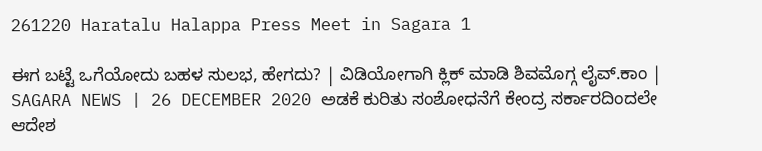261220 Haratalu Halappa Press Meet in Sagara 1

ಈಗ ಬಟ್ಟೆ ಒಗೆಯೋದು ಬಹಳ ಸುಲಭ, ಹೇಗದು? | ವಿಡಿಯೋಗಾಗಿ ಕ್ಲಿಕ್ ಮಾಡಿ ಶಿವಮೊಗ್ಗ ಲೈವ್.ಕಾಂ | SAGARA NEWS | 26 DECEMBER 2020 ಅಡಕೆ ಕುರಿತು ಸಂಶೋಧನೆಗೆ ಕೇಂದ್ರ ಸರ್ಕಾರದಿಂದಲೇ ಆದೇಶ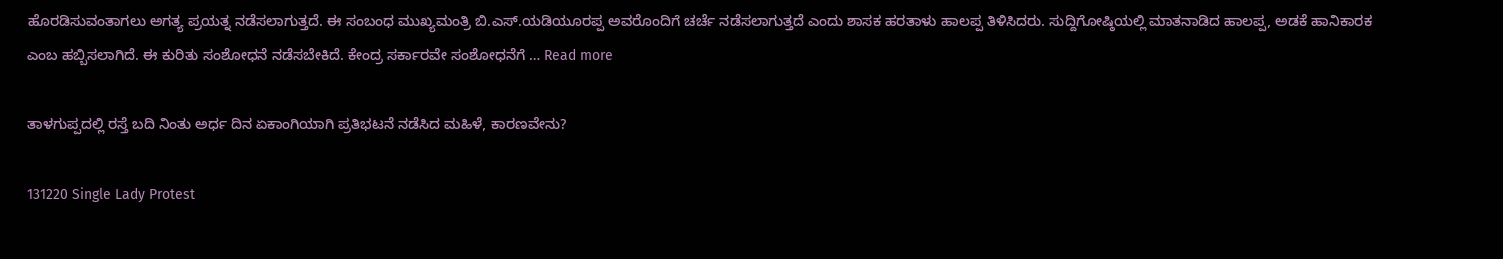ಹೊರಡಿಸುವಂತಾಗಲು ಅಗತ್ಯ ಪ್ರಯತ್ನ ನಡೆಸಲಾಗುತ್ತದೆ. ಈ ಸಂಬಂಧ ಮುಖ್ಯಮಂತ್ರಿ ಬಿ.ಎಸ್.ಯಡಿಯೂರಪ್ಪ ಅವರೊಂದಿಗೆ ಚರ್ಚೆ ನಡೆಸಲಾಗುತ್ತದೆ ಎಂದು ಶಾಸಕ ಹರತಾಳು ಹಾಲಪ್ಪ ತಿಳಿಸಿದರು. ಸುದ್ದಿಗೋಷ್ಠಿಯಲ್ಲಿ ಮಾತನಾಡಿದ ಹಾಲಪ್ಪ, ಅಡಕೆ ಹಾನಿಕಾರಕ ಎಂಬ ಹಬ್ಬಿಸಲಾಗಿದೆ. ಈ ಕುರಿತು ಸಂಶೋಧನೆ ನಡೆಸಬೇಕಿದೆ. ಕೇಂದ್ರ ಸರ್ಕಾರವೇ ಸಂಶೋಧನೆಗೆ … Read more

ತಾಳಗುಪ್ಪದಲ್ಲಿ ರಸ್ತೆ ಬದಿ ನಿಂತು ಅರ್ಧ ದಿನ ಏಕಾಂಗಿಯಾಗಿ ಪ್ರತಿಭಟನೆ ನಡೆಸಿದ ಮಹಿಳೆ, ಕಾರಣವೇನು?

131220 Single Lady Protest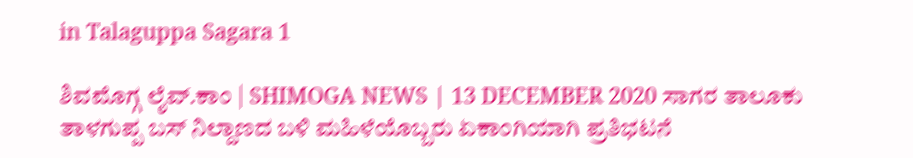in Talaguppa Sagara 1

ಶಿವಮೊಗ್ಗ ಲೈವ್.ಕಾಂ | SHIMOGA NEWS | 13 DECEMBER 2020 ಸಾಗರ ತಾಲೂಕು ತಾಳಗುಪ್ಪ ಬಸ್ ನಿಲ್ದಾಣದ ಬಳಿ ಮಹಿಳೆಯೊಬ್ಬರು ಏಕಾಂಗಿಯಾಗಿ ಪ್ರತಿಭಟನೆ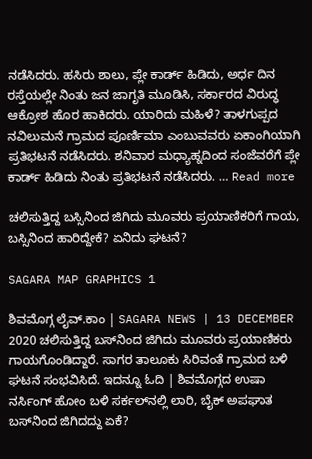ನಡೆಸಿದರು. ಹಸಿರು ಶಾಲು, ಪ್ಲೇ ಕಾರ್ಡ್ ಹಿಡಿದು, ಅರ್ಧ ದಿನ ರಸ್ತೆಯಲ್ಲೇ ನಿಂತು ಜನ ಜಾಗೃತಿ ಮೂಡಿಸಿ, ಸರ್ಕಾರದ ವಿರುದ್ಧ ಆಕ್ರೋಶ ಹೊರ ಹಾಕಿದರು. ಯಾರಿದು ಮಹಿಳೆ? ತಾಳಗುಪ್ಪದ ನವಿಲುಮನೆ ಗ್ರಾಮದ ಪೂರ್ಣಿಮಾ ಎಂಬುವವರು ಏಕಾಂಗಿಯಾಗಿ ಪ್ರತಿಭಟನೆ ನಡೆಸಿದರು. ಶನಿವಾರ ಮಧ್ಯಾಹ್ನದಿಂದ ಸಂಜೆವರೆಗೆ ಪ್ಲೇ ಕಾರ್ಡ್ ಹಿಡಿದು ನಿಂತು ಪ್ರತಿಭಟನೆ ನಡೆಸಿದರು. … Read more

ಚಲಿಸುತ್ತಿದ್ದ ಬಸ್ಸಿನಿಂದ ಜಿಗಿದು ಮೂವರು ಪ್ರಯಾಣಿಕರಿಗೆ ಗಾಯ, ಬಸ್ಸಿನಿಂದ ಹಾರಿದ್ದೇಕೆ? ಏನಿದು ಘಟನೆ?

SAGARA MAP GRAPHICS 1

ಶಿವಮೊಗ್ಗ ಲೈವ್.ಕಾಂ | SAGARA NEWS | 13 DECEMBER 2020 ಚಲಿಸುತ್ತಿದ್ದ ಬಸ್‍ನಿಂದ ಜಿಗಿದು ಮೂವರು ಪ್ರಯಾಣಿಕರು ಗಾಯಗೊಂಡಿದ್ದಾರೆ. ಸಾಗರ ತಾಲೂಕು ಸಿರಿವಂತೆ ಗ್ರಾಮದ ಬಳಿ ಘಟನೆ ಸಂಭವಿಸಿದೆ. ಇದನ್ನೂ ಓದಿ | ಶಿವಮೊಗ್ಗದ ಉಷಾ ನರ್ಸಿಂಗ್ ಹೋಂ ಬಳಿ ಸರ್ಕಲ್‌ನಲ್ಲಿ ಲಾರಿ, ಬೈಕ್ ಅಪಘಾತ ಬಸ್‍ನಿಂದ ಜಿಗಿದದ್ದು ಏಕೆ?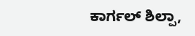ಕಾರ್ಗಲ್ ಶಿಲ್ಪಾ,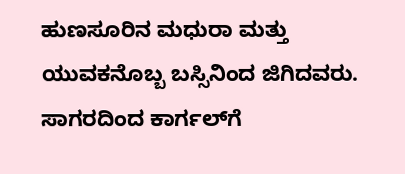ಹುಣಸೂರಿನ ಮಧುರಾ ಮತ್ತು ಯುವಕನೊಬ್ಬ ಬಸ್ಸಿನಿಂದ ಜಿಗಿದವರು. ಸಾಗರದಿಂದ ಕಾರ್ಗಲ್‍ಗೆ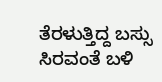ತೆರಳುತ್ತಿದ್ದ ಬಸ್ಸು ಸಿರವಂತೆ ಬಳಿ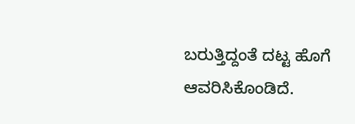ಬರುತ್ತಿದ್ದಂತೆ ದಟ್ಟ ಹೊಗೆ ಆವರಿಸಿಕೊಂಡಿದೆ.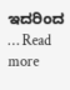ಇದರಿಂದ … Read more